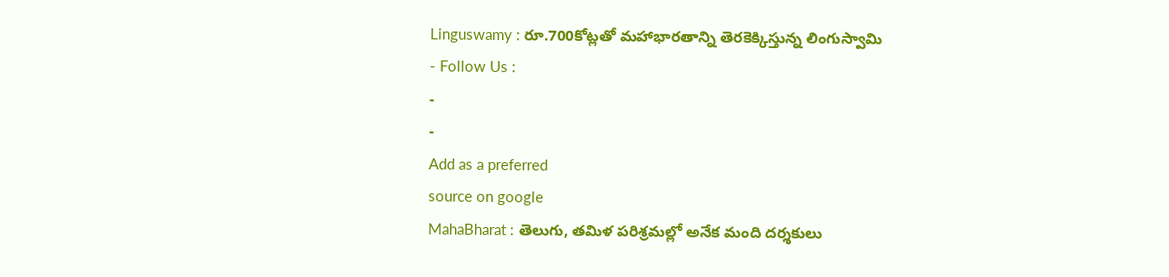Linguswamy : రూ.700కోట్లతో మహాభారతాన్ని తెరకెక్కిస్తున్న లింగుస్వామి
- Follow Us :
-
-
Add as a preferred
source on google
MahaBharat : తెలుగు, తమిళ పరిశ్రమల్లో అనేక మంది దర్శకులు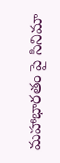మహాభారతం పై సినిమా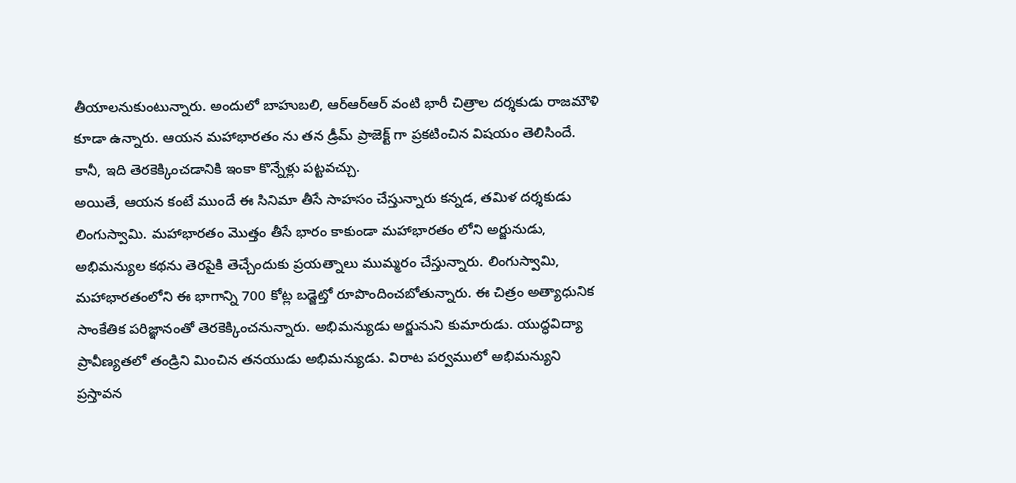తీయాలనుకుంటున్నారు. అందులో బాహుబలి, ఆర్ఆర్ఆర్ వంటి భారీ చిత్రాల దర్శకుడు రాజమౌళి కూడా ఉన్నారు. ఆయన మహాభారతం ను తన డ్రీమ్ ప్రాజెక్ట్ గా ప్రకటించిన విషయం తెలిసిందే. కానీ, ఇది తెరకెక్కించడానికి ఇంకా కొన్నేళ్లు పట్టవచ్చు.
అయితే, ఆయన కంటే ముందే ఈ సినిమా తీసే సాహసం చేస్తున్నారు కన్నడ, తమిళ దర్శకుడు లింగుస్వామి. మహాభారతం మొత్తం తీసే భారం కాకుండా మహాభారతం లోని అర్జునుడు, అభిమన్యుల కథను తెరపైకి తెచ్చేందుకు ప్రయత్నాలు ముమ్మరం చేస్తున్నారు. లింగుస్వామి, మహాభారతంలోని ఈ భాగాన్ని 700 కోట్ల బడ్జెట్తో రూపొందించబోతున్నారు. ఈ చిత్రం అత్యాధునిక సాంకేతిక పరిజ్ఞానంతో తెరకెక్కించనున్నారు. అభిమన్యుడు అర్జునుని కుమారుడు. యుద్ధవిద్యా ప్రావీణ్యతలో తండ్రిని మించిన తనయుడు అభిమన్యుడు. విరాట పర్వములో అభిమన్యుని ప్రస్తావన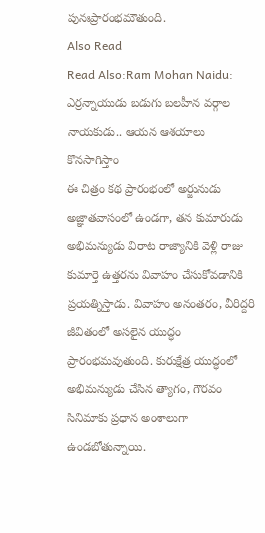పునఃప్రారంభమౌతుంది.
Also Read
Read Also:Ram Mohan Naidu: ఎర్రన్నాయుడు బడుగు బలహీన వర్గాల నాయకుడు.. ఆయన ఆశయాలు కొనసాగిస్తాం
ఈ చిత్రం కథ ప్రారంభంలో అర్జునుడు అజ్ఞాతవాసంలో ఉండగా, తన కుమారుడు అభిమన్యుడు విరాట రాజ్యానికి వెళ్లి రాజు కుమార్తె ఉత్తరను వివాహం చేసుకోవడానికి ప్రయత్నిస్తాడు. వివాహం అనంతరం, వీరిద్దరి జీవితంలో అసలైన యుద్ధం ప్రారంభమవుతుంది. కురుక్షేత్ర యుద్ధంలో అభిమన్యుడు చేసిన త్యాగం, గౌరవం సినిమాకు ప్రధాన అంశాలుగా ఉండబోతున్నాయి.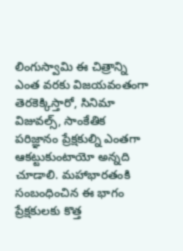లింగుస్వామి ఈ చిత్రాన్ని ఎంత వరకు విజయవంతంగా తెరకెక్కిస్తారో, సినిమా విజువల్స్, సాంకేతిక పరిజ్ఞానం ప్రేక్షకుల్ని ఎంతగా ఆకట్టుకుంటాయో అన్నది చూడాలి. మహాభారతంకి సంబంధించిన ఈ భాగం ప్రేక్షకులకు కొత్త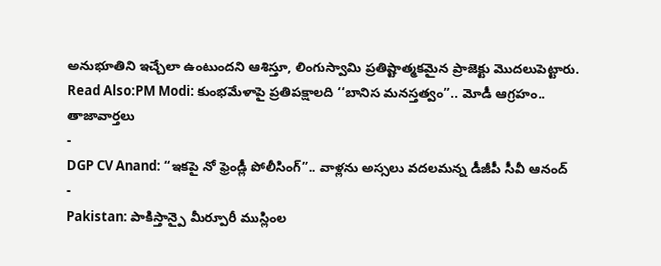అనుభూతిని ఇచ్చేలా ఉంటుందని ఆశిస్తూ, లింగుస్వామి ప్రతిష్టాత్మకమైన ప్రాజెక్టు మొదలుపెట్టారు.
Read Also:PM Modi: కుంభమేళాపై ప్రతిపక్షాలది ‘‘బానిస మనస్తత్వం’’.. మోడీ ఆగ్రహం..
తాజావార్తలు
-
DGP CV Anand: “ఇకపై నో ఫ్రెండ్లీ పోలీసింగ్”.. వాళ్లను అస్సలు వదలమన్న డీజీపీ సీవీ ఆనంద్
-
Pakistan: పాకిస్తాన్పై మీర్పూరీ ముస్లింల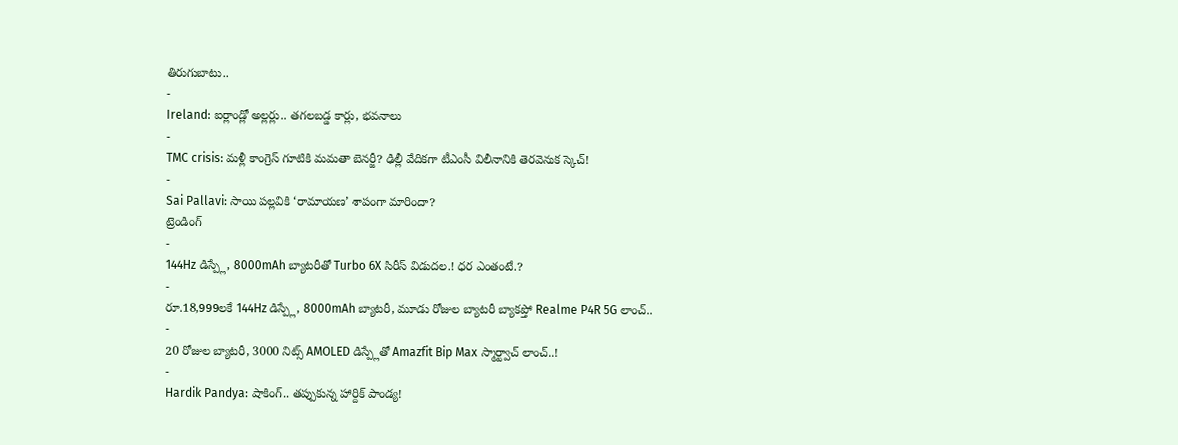తిరుగుబాటు..
-
Ireland: ఐర్లాండ్లో అల్లర్లు.. తగలబడ్డ కార్లు, భవనాలు
-
TMC crisis: మళ్లీ కాంగ్రెస్ గూటికి మమతా బెనర్జీ? ఢిల్లీ వేదికగా టీఎంసీ విలీనానికి తెరవెనుక స్కెచ్!
-
Sai Pallavi: సాయి పల్లవికి ‘రామాయణ’ శాపంగా మారిందా?
ట్రెండింగ్
-
144Hz డిస్ప్లే, 8000mAh బ్యాటరీతో Turbo 6X సిరీస్ విడుదల.! ధర ఎంతంటే.?
-
రూ.18,999లకే 144Hz డిస్ప్లే, 8000mAh బ్యాటరీ, మూడు రోజుల బ్యాటరీ బ్యాకప్తో Realme P4R 5G లాంచ్..
-
20 రోజుల బ్యాటరీ, 3000 నిట్స్ AMOLED డిస్ప్లేతో Amazfit Bip Max స్మార్ట్వాచ్ లాంచ్..!
-
Hardik Pandya: షాకింగ్.. తప్పుకున్న హార్దిక్ పాండ్య!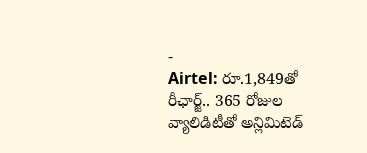-
Airtel: రూ.1,849తో రీఛార్జ్.. 365 రోజుల వ్యాలిడిటీతో అన్లిమిటెడ్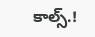కాల్స్.!